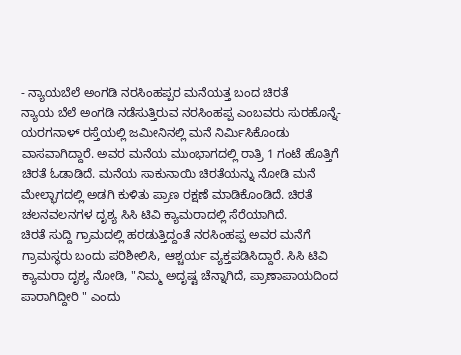- ನ್ಯಾಯಬೆಲೆ ಅಂಗಡಿ ನರಸಿಂಹಪ್ಪರ ಮನೆಯತ್ತ ಬಂದ ಚಿರತೆ
ನ್ಯಾಯ ಬೆಲೆ ಅಂಗಡಿ ನಡೆಸುತ್ತಿರುವ ನರಸಿಂಹಪ್ಪ ಎಂಬವರು ಸುರಹೊನ್ನೆ-ಯರಗನಾಳ್ ರಸ್ತೆಯಲ್ಲಿ ಜಮೀನಿನಲ್ಲಿ ಮನೆ ನಿರ್ಮಿಸಿಕೊಂಡು ವಾಸವಾಗಿದ್ದಾರೆ. ಅವರ ಮನೆಯ ಮುಂಭಾಗದಲ್ಲಿ ರಾತ್ರಿ 1 ಗಂಟೆ ಹೊತ್ತಿಗೆ ಚಿರತೆ ಓಡಾಡಿದೆ. ಮನೆಯ ಸಾಕುನಾಯಿ ಚಿರತೆಯನ್ನು ನೋಡಿ ಮನೆ ಮೇಲ್ಭಾಗದಲ್ಲಿ ಅಡಗಿ ಕುಳಿತು ಪ್ರಾಣ ರಕ್ಷಣೆ ಮಾಡಿಕೊಂಡಿದೆ. ಚಿರತೆ ಚಲನವಲನಗಳ ದೃಶ್ಯ ಸಿಸಿ ಟಿವಿ ಕ್ಯಾಮರಾದಲ್ಲಿ ಸೆರೆಯಾಗಿದೆ.
ಚಿರತೆ ಸುದ್ದಿ ಗ್ರಾಮದಲ್ಲಿ ಹರಡುತ್ತಿದ್ದಂತೆ ನರಸಿಂಹಪ್ಪ ಅವರ ಮನೆಗೆ ಗ್ರಾಮಸ್ಥರು ಬಂದು ಪರಿಶೀಲಿಸಿ, ಆಶ್ಚರ್ಯ ವ್ಯಕ್ತಪಡಿಸಿದ್ದಾರೆ. ಸಿಸಿ ಟಿವಿ ಕ್ಯಾಮರಾ ದೃಶ್ಯ ನೋಡಿ, "ನಿಮ್ಮ ಅದೃಷ್ಟ ಚೆನ್ನಾಗಿದೆ, ಪ್ರಾಣಾಪಾಯದಿಂದ ಪಾರಾಗಿದ್ದೀರಿ " ಎಂದು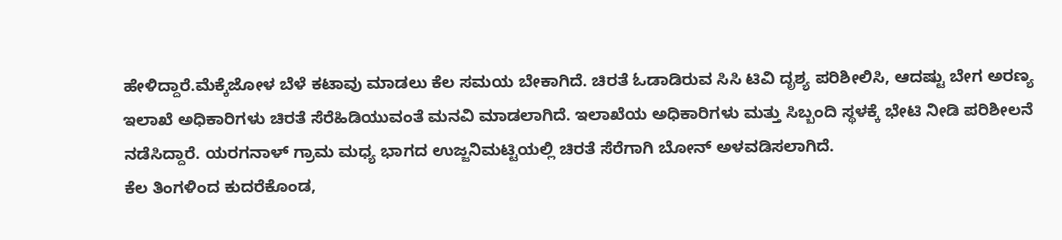ಹೇಳಿದ್ದಾರೆ.ಮೆಕ್ಕೆಜೋಳ ಬೆಳೆ ಕಟಾವು ಮಾಡಲು ಕೆಲ ಸಮಯ ಬೇಕಾಗಿದೆ. ಚಿರತೆ ಓಡಾಡಿರುವ ಸಿಸಿ ಟಿವಿ ದೃಶ್ಯ ಪರಿಶೀಲಿಸಿ, ಆದಷ್ಟು ಬೇಗ ಅರಣ್ಯ ಇಲಾಖೆ ಅಧಿಕಾರಿಗಳು ಚಿರತೆ ಸೆರೆಹಿಡಿಯುವಂತೆ ಮನವಿ ಮಾಡಲಾಗಿದೆ. ಇಲಾಖೆಯ ಅಧಿಕಾರಿಗಳು ಮತ್ತು ಸಿಬ್ಬಂದಿ ಸ್ಥಳಕ್ಕೆ ಭೇಟಿ ನೀಡಿ ಪರಿಶೀಲನೆ ನಡೆಸಿದ್ದಾರೆ. ಯರಗನಾಳ್ ಗ್ರಾಮ ಮಧ್ಯ ಭಾಗದ ಉಜ್ಜನಿಮಟ್ಟಿಯಲ್ಲಿ ಚಿರತೆ ಸೆರೆಗಾಗಿ ಬೋನ್ ಅಳವಡಿಸಲಾಗಿದೆ.
ಕೆಲ ತಿಂಗಳಿಂದ ಕುದರೆಕೊಂಡ,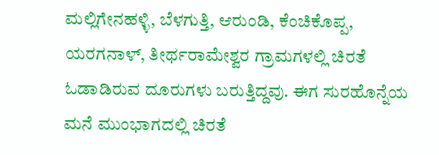ಮಲ್ಲಿಗೇನಹಳ್ಳಿ, ಬೆಳಗುತ್ತಿ, ಆರುಂಡಿ, ಕೆಂಚಿಕೊಪ್ಪ, ಯರಗನಾಳ್, ತೀರ್ಥರಾಮೇಶ್ವರ ಗ್ರಾಮಗಳಲ್ಲಿ ಚಿರತೆ ಓಡಾಡಿರುವ ದೂರುಗಳು ಬರುತ್ತಿದ್ದವು. ಈಗ ಸುರಹೊನ್ನೆಯ ಮನೆ ಮುಂಭಾಗದಲ್ಲಿ ಚಿರತೆ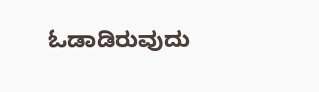ಓಡಾಡಿರುವುದು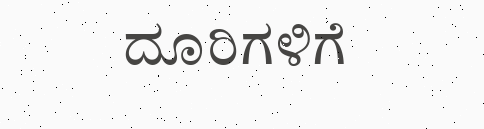ದೂರಿಗಳಿಗೆ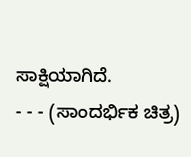ಸಾಕ್ಷಿಯಾಗಿದೆ.
- - - (ಸಾಂದರ್ಭಿಕ ಚಿತ್ರ)